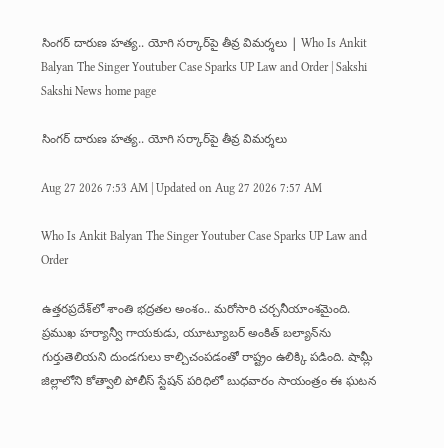సింగర్‌ దారుణ హత్య.. యోగి సర్కార్‌పై తీవ్ర విమర్శలు | Who Is Ankit Balyan The Singer Youtuber Case Sparks UP Law and Order | Sakshi
Sakshi News home page

సింగర్‌ దారుణ హత్య.. యోగి సర్కార్‌పై తీవ్ర విమర్శలు

Aug 27 2026 7:53 AM | Updated on Aug 27 2026 7:57 AM

Who Is Ankit Balyan The Singer Youtuber Case Sparks UP Law and Order

ఉత్తరప్రదేశ్‌లో శాంతి భద్రతల అంశం.. మరోసారి చర్చనీయాంశమైంది. ప్రముఖ హర్యాన్వీ గాయకుడు, యూట్యూబర్‌ అంకిత్‌ బల్యాన్‌ను గుర్తుతెలియని దుండగులు కాల్చిచంపడంతో రాష్ట్రం ఉలిక్కి పడింది. షామ్లీ జిల్లాలోని కోత్వాలి పోలీస్‌ స్టేషన్‌ పరిధిలో బుధవారం సాయంత్రం ఈ ఘటన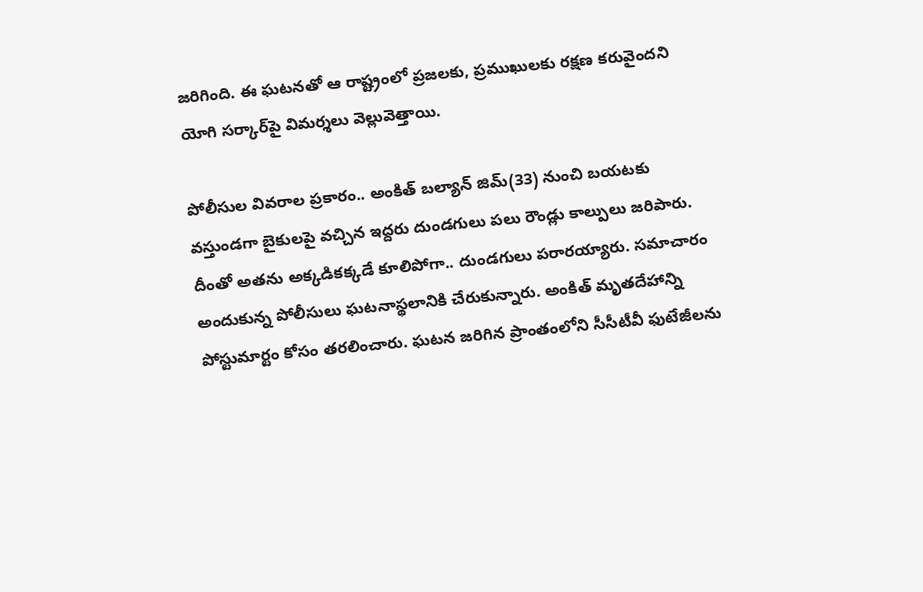జరిగింది. ఈ ఘటనతో ఆ రాష్ట్రంలో ప్రజలకు, ప్రముఖులకు రక్షణ కరువైందని యోగి సర్కార్‌పై విమర్శలు వెల్లువెత్తాయి.

పోలీసుల వివరాల ప్రకారం.. అంకిత్‌ బల్యాన్‌ జిమ్‌(33) నుంచి బయటకు వస్తుండగా బైకులపై వచ్చిన ఇద్దరు దుండగులు పలు రౌండ్లు కాల్పులు జరిపారు. దీంతో అతను అక్కడికక్కడే కూలిపోగా.. దుండగులు పరారయ్యారు. సమాచారం అందుకున్న పోలీసులు ఘటనాస్థలానికి చేరుకున్నారు. అంకిత్‌ మృతదేహాన్ని పోస్టుమార్టం కోసం తరలించారు. ఘటన జరిగిన ప్రాంతంలోని సీసీటీవీ ఫుటేజీలను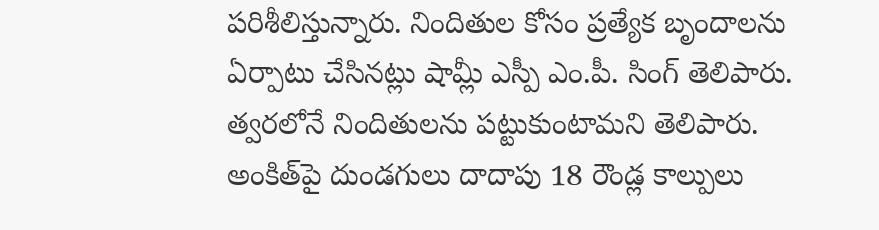పరిశీలిస్తున్నారు. నిందితుల కోసం ప్రత్యేక బృందాలను ఏర్పాటు చేసినట్లు షామ్లీ ఎస్పీ ఎం.పీ. సింగ్‌ తెలిపారు. త్వరలోనే నిందితులను పట్టుకుంటామని తెలిపారు. అంకిత్‌పై దుండగులు దాదాపు 18 రౌండ్ల కాల్పులు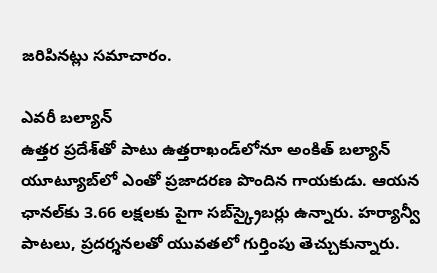జరిపినట్లు సమాచారం.

ఎవరీ బల్యాన్‌
ఉత్తర ప్రదేశ్‌తో పాటు ఉత్తరాఖండ్‌లోనూ అంకిత్‌ బల్యాన్‌ యూట్యూబ్‌లో ఎంతో ప్రజాదరణ పొందిన గాయకుడు. ఆయన ఛానల్‌కు 3.66 లక్షలకు పైగా సబ్‌స్క్రైబర్లు ఉన్నారు. హర్యాన్వీ పాటలు, ప్రదర్శనలతో యువతలో గుర్తింపు తెచ్చుకున్నారు.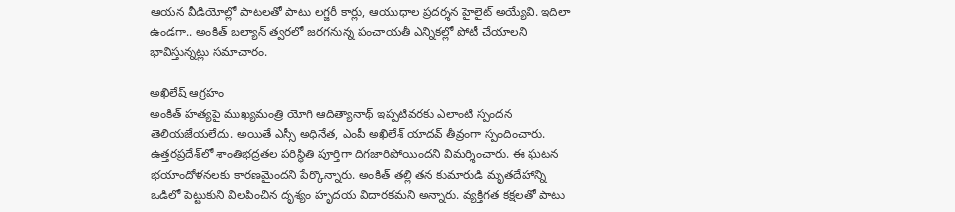ఆయన వీడియోల్లో పాటలతో పాటు లగ్జరీ కార్లు, ఆయుధాల ప్రదర్శన హైలైట్‌ అయ్యేవి. ఇదిలా ఉండగా.. అంకిత్‌ బల్యాన్‌ త్వరలో జరగనున్న పంచాయతీ ఎన్నికల్లో పోటీ చేయాలని భావిస్తున్నట్లు సమాచారం.

అఖిలేష్‌ ఆగ్రహం
అంకిత్‌ హత్యపై ముఖ్యమంత్రి యోగి ఆదిత్యానాథ్‌ ఇప్పటివరకు ఎలాంటి స్పందన తెలియజేయలేదు. అయితే ఎస్సీ అధినేత, ఎంపీ అఖిలేశ్‌ యాదవ్‌ తీవ్రంగా స్పందించారు. ఉత్తరప్రదేశ్‌లో శాంతిభద్రతల పరిస్థితి పూర్తిగా దిగజారిపోయిందని విమర్శించారు. ఈ ఘటన భయాందోళనలకు కారణమైందని పేర్కొన్నారు. అంకిత్‌ తల్లి తన కుమారుడి మృతదేహాన్ని ఒడిలో పెట్టుకుని విలపించిన దృశ్యం హృదయ విదారకమని అన్నారు. వ్యక్తిగత కక్షలతో పాటు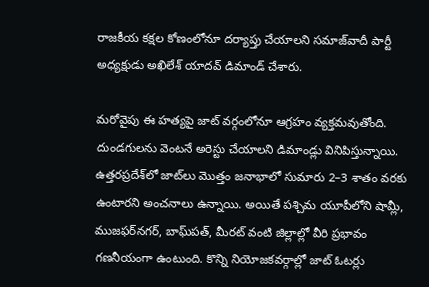రాజకీయ కక్షల కోణంలోనూ దర్యాప్తు చేయాలని సమాజ్‌వాదీ పార్టీ అధ్యక్షుడు అఖిలేశ్‌ యాదవ్‌ డిమాండ్‌ చేశారు.

మరోవైపు ఈ హత్యపై జాట్‌ వర్గంలోనూ ఆగ్రహం వ్యక్తమవుతోంది. దుండగులను వెంటనే అరెస్టు చేయాలని డిమాండ్లు వినిపిస్తున్నాయి. ఉత్తరప్రదేశ్‌లో జాట్‌లు మొత్తం జనాభాలో సుమారు 2–3 శాతం వరకు ఉంటారని అంచనాలు ఉన్నాయి. అయితే పశ్చిమ యూపీలోని షామ్లీ, ముజఫర్‌నగర్‌, బాఘ్‌పత్‌, మీరట్‌ వంటి జిల్లాల్లో వీరి ప్రభావం గణనీయంగా ఉంటుంది. కొన్ని నియోజకవర్గాల్లో జాట్‌ ఓటర్లు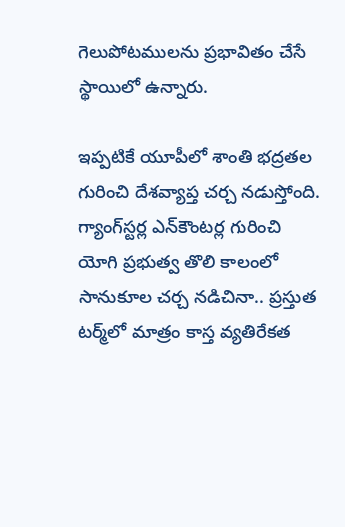గెలుపోటములను ప్రభావితం చేసే స్థాయిలో ఉన్నారు.

ఇప్పటికే యూపీలో శాంతి భద్రతల గురించి దేశవ్యాప్త చర్చ నడుస్తోంది. గ్యాంగ్‌స్టర్ల ఎన్‌కౌంటర్ల గురించి యోగి ప్రభుత్వ తొలి కాలంలో సానుకూల చర్చ నడిచినా.. ప్రస్తుత టర్మ్‌లో మాత్రం కాస్త వ్యతిరేకత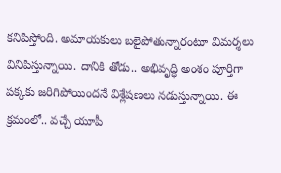కనిపిస్తోంది. అమాయకులు బలైపోతున్నారంటూ విమర్శలు వినిపిస్తున్నాయి. దానికి తోడు.. అభివృద్ధి అంశం పూర్తిగా పక్కకు జరిగిపోయిందనే విశ్లేషణలు నడుస్తున్నాయి. ఈ క్రమంలో.. వచ్చే యూపీ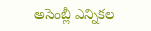అసెంబ్లీ ఎన్నికల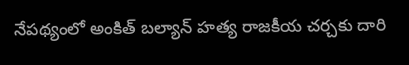నేపథ్యంలో అంకిత్‌ బల్యాన్‌ హత్య రాజకీయ చర్చకు దారి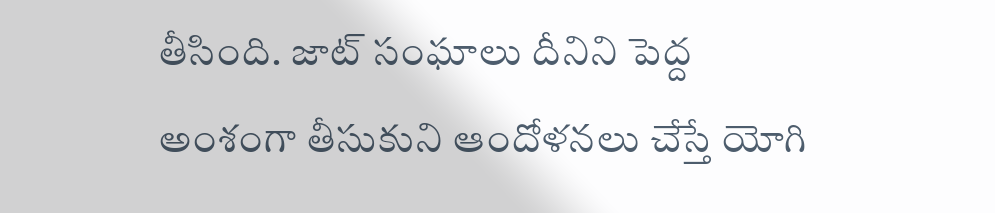తీసింది. జాట్‌ సంఘాలు దీనిని పెద్ద అంశంగా తీసుకుని ఆందోళనలు చేస్తే యోగి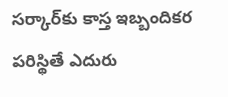సర్కార్‌కు కాస్త ఇబ్బందికర పరిస్థితే ఎదురు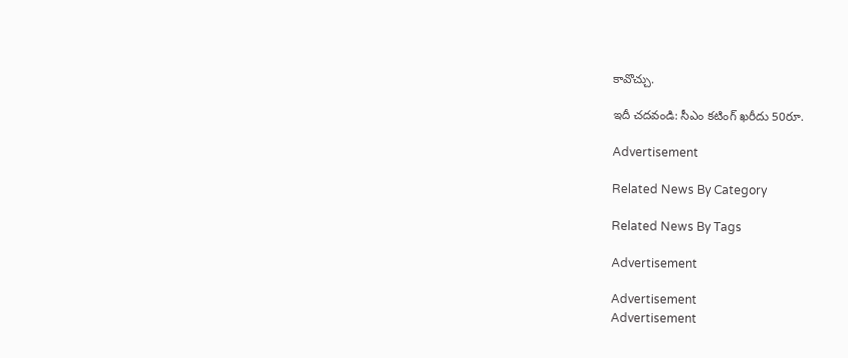కావొచ్చు.

ఇదీ చదవండి: సీఎం కటింగ్‌ ఖరీదు 50రూ.

Advertisement

Related News By Category

Related News By Tags

Advertisement

Advertisement
Advertisement